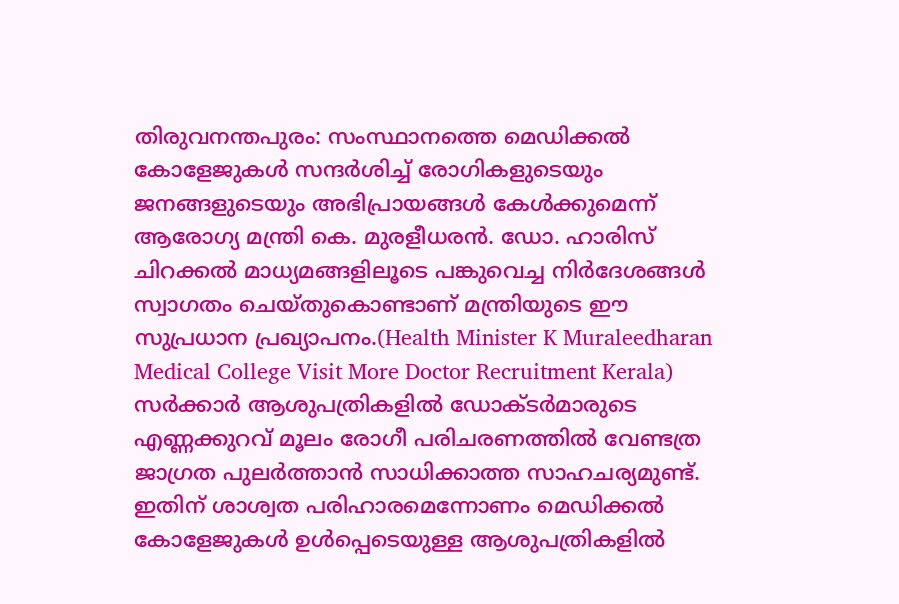തിരുവനന്തപുരം: സംസ്ഥാനത്തെ മെഡിക്കൽ കോളേജുകൾ സന്ദർശിച്ച് രോഗികളുടെയും ജനങ്ങളുടെയും അഭിപ്രായങ്ങൾ കേൾക്കുമെന്ന് ആരോഗ്യ മന്ത്രി കെ. മുരളീധരൻ. ഡോ. ഹാരിസ് ചിറക്കൽ മാധ്യമങ്ങളിലൂടെ പങ്കുവെച്ച നിർദേശങ്ങൾ സ്വാഗതം ചെയ്തുകൊണ്ടാണ് മന്ത്രിയുടെ ഈ സുപ്രധാന പ്രഖ്യാപനം.(Health Minister K Muraleedharan Medical College Visit More Doctor Recruitment Kerala)
സർക്കാർ ആശുപത്രികളിൽ ഡോക്ടർമാരുടെ എണ്ണക്കുറവ് മൂലം രോഗീ പരിചരണത്തിൽ വേണ്ടത്ര ജാഗ്രത പുലർത്താൻ സാധിക്കാത്ത സാഹചര്യമുണ്ട്. ഇതിന് ശാശ്വത പരിഹാരമെന്നോണം മെഡിക്കൽ കോളേജുകൾ ഉൾപ്പെടെയുള്ള ആശുപത്രികളിൽ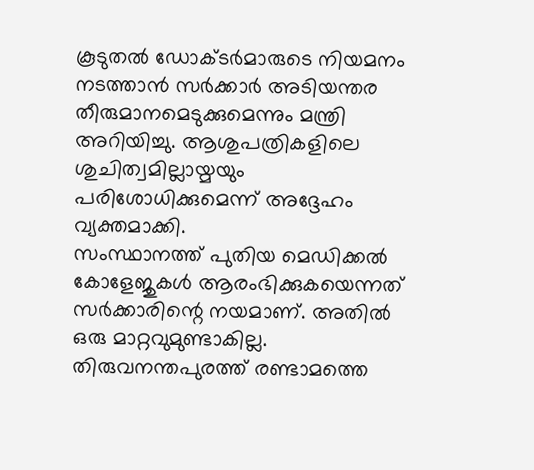കൂടുതൽ ഡോക്ടർമാരുടെ നിയമനം നടത്താൻ സർക്കാർ അടിയന്തര തീരുമാനമെടുക്കുമെന്നും മന്ത്രി അറിയിച്ചു. ആശുപത്രികളിലെ ശുചിത്വമില്ലായ്മയും പരിശോധിക്കുമെന്ന് അദ്ദേഹം വ്യക്തമാക്കി.
സംസ്ഥാനത്ത് പുതിയ മെഡിക്കൽ കോളേജുകൾ ആരംഭിക്കുകയെന്നത് സർക്കാരിന്റെ നയമാണ്. അതിൽ ഒരു മാറ്റവുമുണ്ടാകില്ല. തിരുവനന്തപുരത്ത് രണ്ടാമത്തെ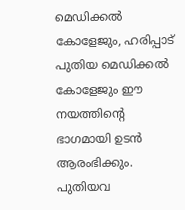മെഡിക്കൽ കോളേജും, ഹരിപ്പാട് പുതിയ മെഡിക്കൽ കോളേജും ഈ നയത്തിന്റെ ഭാഗമായി ഉടൻ ആരംഭിക്കും. പുതിയവ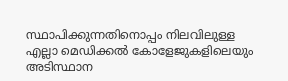സ്ഥാപിക്കുന്നതിനൊപ്പം നിലവിലുള്ള എല്ലാ മെഡിക്കൽ കോളേജുകളിലെയും അടിസ്ഥാന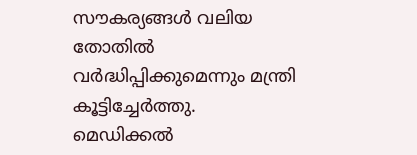സൗകര്യങ്ങൾ വലിയ തോതിൽ വർദ്ധിപ്പിക്കുമെന്നും മന്ത്രി കൂട്ടിച്ചേർത്തു.
മെഡിക്കൽ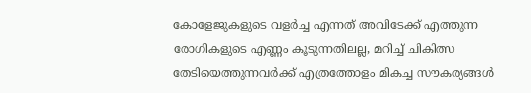കോളേജുകളുടെ വളർച്ച എന്നത് അവിടേക്ക് എത്തുന്ന രോഗികളുടെ എണ്ണം കൂടുന്നതിലല്ല, മറിച്ച് ചികിത്സ തേടിയെത്തുന്നവർക്ക് എത്രത്തോളം മികച്ച സൗകര്യങ്ങൾ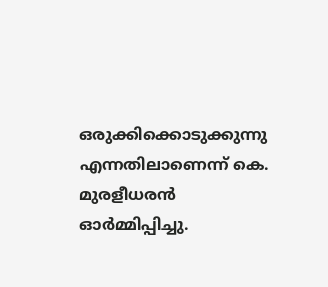ഒരുക്കിക്കൊടുക്കുന്നു എന്നതിലാണെന്ന് കെ. മുരളീധരൻ ഓർമ്മിപ്പിച്ചു.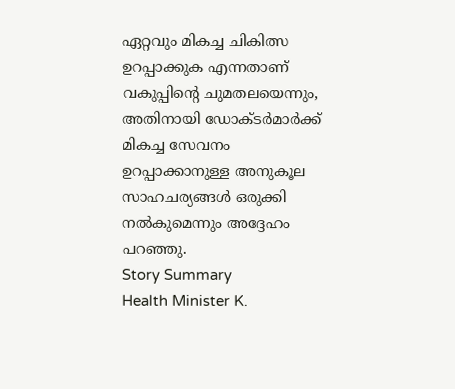ഏറ്റവും മികച്ച ചികിത്സ ഉറപ്പാക്കുക എന്നതാണ് വകുപ്പിന്റെ ചുമതലയെന്നും, അതിനായി ഡോക്ടർമാർക്ക് മികച്ച സേവനം ഉറപ്പാക്കാനുള്ള അനുകൂല സാഹചര്യങ്ങൾ ഒരുക്കി നൽകുമെന്നും അദ്ദേഹം പറഞ്ഞു.
Story Summary
Health Minister K.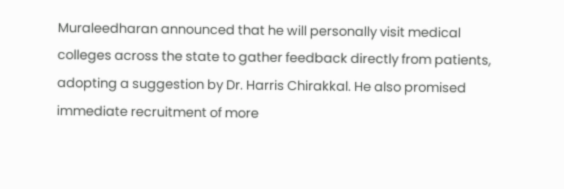Muraleedharan announced that he will personally visit medical colleges across the state to gather feedback directly from patients, adopting a suggestion by Dr. Harris Chirakkal. He also promised immediate recruitment of more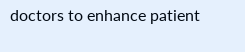doctors to enhance patient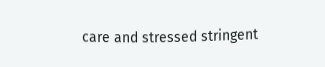care and stressed stringent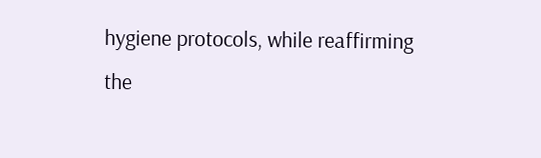hygiene protocols, while reaffirming the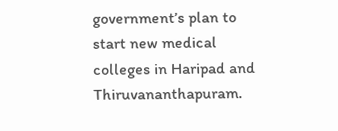government’s plan to start new medical colleges in Haripad and Thiruvananthapuram.